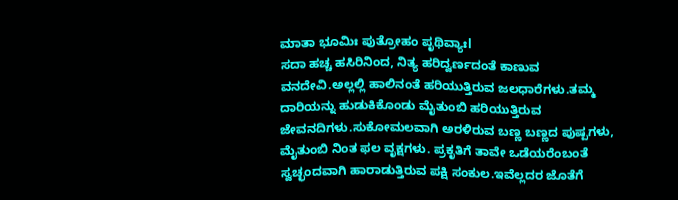ಮಾತಾ ಭೂಮಿಃ ಪುತ್ರೋಹಂ ಪೃಥಿವ್ಯಾಃl
ಸದಾ ಹಚ್ಚ ಹಸಿರಿನಿಂದ, ನಿತ್ಯ ಹರಿದ್ವರ್ಣದಂತೆ ಕಾಣುವ ವನದೇವಿ.ಅಲ್ಲಲ್ಲಿ ಹಾಲಿನಂತೆ ಹರಿಯುತ್ತಿರುವ ಜಲಧಾರೆಗಳು.ತಮ್ಮ ದಾರಿಯನ್ನು ಹುಡುಕಿಕೊಂಡು ಮೈತುಂಬಿ ಹರಿಯುತ್ತಿರುವ ಜೇವನದಿಗಳು.ಸುಕೋಮಲವಾಗಿ ಅರಳಿರುವ ಬಣ್ಣ ಬಣ್ಣದ ಪುಷ್ಪಗಳು, ಮೈತುಂಬಿ ನಿಂತ ಫಲ ವೃಕ್ಷಗಳು. ಪ್ರಕೃತಿಗೆ ತಾವೇ ಒಡೆಯರೆಂಬಂತೆ ಸ್ವಚ್ಛಂದವಾಗಿ ಹಾರಾಡುತ್ತಿರುವ ಪಕ್ಷಿ ಸಂಕುಲ.ಇವೆಲ್ಲದರ ಜೊತೆಗೆ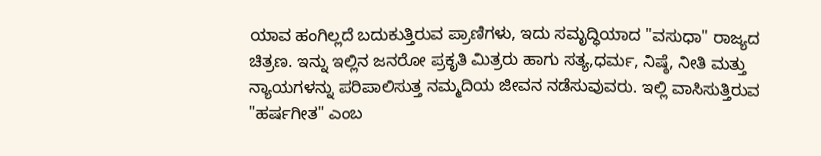ಯಾವ ಹಂಗಿಲ್ಲದೆ ಬದುಕುತ್ತಿರುವ ಪ್ರಾಣಿಗಳು, ಇದು ಸಮೃದ್ಧಿಯಾದ "ವಸುಧಾ" ರಾಜ್ಯದ ಚಿತ್ರಣ. ಇನ್ನು ಇಲ್ಲಿನ ಜನರೋ ಪ್ರಕೃತಿ ಮಿತ್ರರು ಹಾಗು ಸತ್ಯ,ಧರ್ಮ, ನಿಷ್ಠೆ, ನೀತಿ ಮತ್ತು ನ್ಯಾಯಗಳನ್ನು ಪರಿಪಾಲಿಸುತ್ತ ನಮ್ಮದಿಯ ಜೀವನ ನಡೆಸುವುವರು. ಇಲ್ಲಿ ವಾಸಿಸುತ್ತಿರುವ "ಹರ್ಷಗೀತ" ಎಂಬ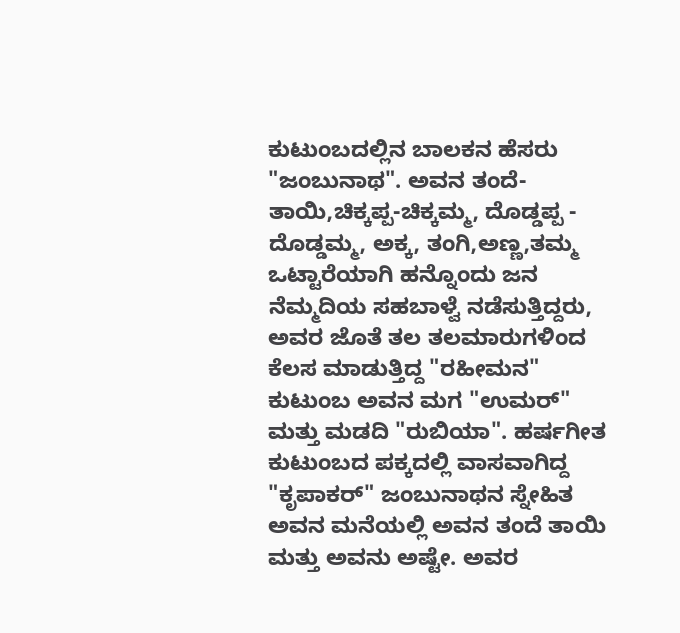ಕುಟುಂಬದಲ್ಲಿನ ಬಾಲಕನ ಹೆಸರು "ಜಂಬುನಾಥ". ಅವನ ತಂದೆ-ತಾಯಿ,ಚಿಕ್ಕಪ್ಪ-ಚಿಕ್ಕಮ್ಮ, ದೊಡ್ಡಪ್ಪ - ದೊಡ್ಡಮ್ಮ, ಅಕ್ಕ, ತಂಗಿ,ಅಣ್ಣ,ತಮ್ಮ ಒಟ್ಟಾರೆಯಾಗಿ ಹನ್ನೊಂದು ಜನ ನೆಮ್ಮದಿಯ ಸಹಬಾಳ್ವೆ ನಡೆಸುತ್ತಿದ್ದರು, ಅವರ ಜೊತೆ ತಲ ತಲಮಾರುಗಳಿಂದ ಕೆಲಸ ಮಾಡುತ್ತಿದ್ದ "ರಹೀಮನ" ಕುಟುಂಬ ಅವನ ಮಗ "ಉಮರ್" ಮತ್ತು ಮಡದಿ "ರುಬಿಯಾ". ಹರ್ಷಗೀತ ಕುಟುಂಬದ ಪಕ್ಕದಲ್ಲಿ ವಾಸವಾಗಿದ್ದ "ಕೃಪಾಕರ್" ಜಂಬುನಾಥನ ಸ್ನೇಹಿತ ಅವನ ಮನೆಯಲ್ಲಿ ಅವನ ತಂದೆ ತಾಯಿ ಮತ್ತು ಅವನು ಅಷ್ಟೇ. ಅವರ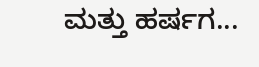ಮತ್ತು ಹರ್ಷಗ...